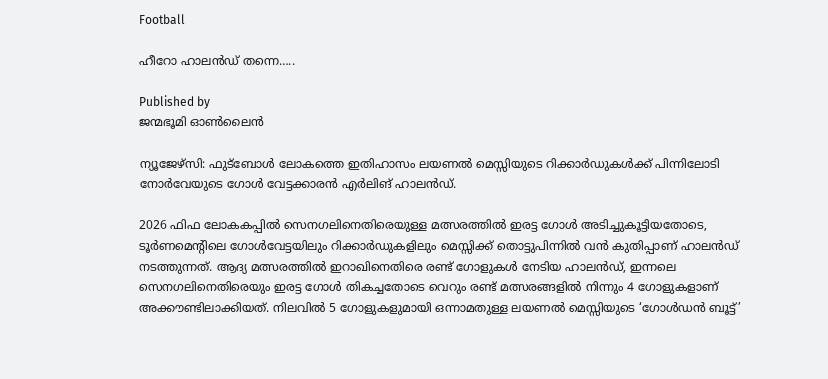Football

ഹീറോ ഹാലന്‍ഡ് തന്നെ…..

Published by
ജന്മഭൂമി ഓണ്‍ലൈന്‍

ന്യൂജേഴ്‌സി: ഫുട്‌ബോള്‍ ലോകത്തെ ഇതിഹാസം ലയണല്‍ മെസ്സിയുടെ റിക്കാര്‍ഡുകള്‍ക്ക് പിന്നിലോടി നോര്‍വേയുടെ ഗോള്‍ വേട്ടക്കാരന്‍ എര്‍ലിങ് ഹാലന്‍ഡ്.

2026 ഫിഫ ലോകകപ്പില്‍ സെനഗലിനെതിരെയുള്ള മത്സരത്തില്‍ ഇരട്ട ഗോള്‍ അടിച്ചുകൂട്ടിയതോടെ, ടൂര്‍ണമെന്റിലെ ഗോള്‍വേട്ടയിലും റിക്കാര്‍ഡുകളിലും മെസ്സിക്ക് തൊട്ടുപിന്നില്‍ വന്‍ കുതിപ്പാണ് ഹാലന്‍ഡ് നടത്തുന്നത്. ആദ്യ മത്സരത്തില്‍ ഇറാഖിനെതിരെ രണ്ട് ഗോളുകള്‍ നേടിയ ഹാലന്‍ഡ്, ഇന്നലെ സെനഗലിനെതിരെയും ഇരട്ട ഗോള്‍ തികച്ചതോടെ വെറും രണ്ട് മത്സരങ്ങളില്‍ നിന്നും 4 ഗോളുകളാണ് അക്കൗണ്ടിലാക്കിയത്. നിലവില്‍ 5 ഗോളുകളുമായി ഒന്നാമതുള്ള ലയണല്‍ മെസ്സിയുടെ ‘ഗോള്‍ഡന്‍ ബൂട്ട്’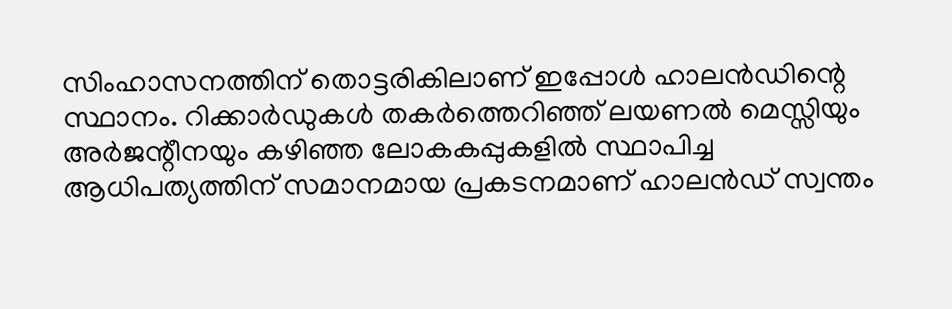സിംഹാസനത്തിന് തൊട്ടരികിലാണ് ഇപ്പോള്‍ ഹാലന്‍ഡിന്റെ സ്ഥാനം. റിക്കാര്‍ഡുകള്‍ തകര്‍ത്തെറിഞ്ഞ് ലയണല്‍ മെസ്സിയും അര്‍ജന്റീനയും കഴിഞ്ഞ ലോകകപ്പുകളില്‍ സ്ഥാപിച്ച ആധിപത്യത്തിന് സമാനമായ പ്രകടനമാണ് ഹാലന്‍ഡ് സ്വന്തം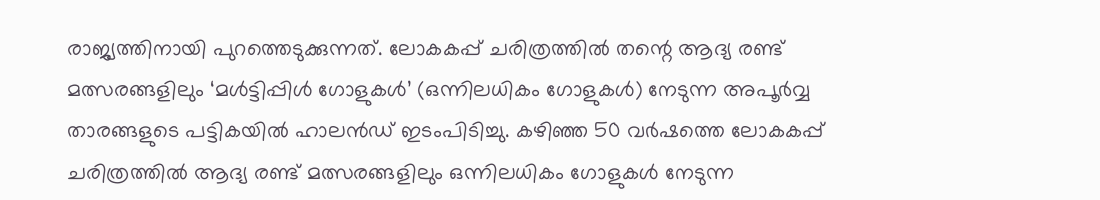രാജ്യത്തിനായി പുറത്തെടുക്കുന്നത്. ലോകകപ്പ് ചരിത്രത്തില്‍ തന്റെ ആദ്യ രണ്ട് മത്സരങ്ങളിലും ‘മള്‍ട്ടിപ്പിള്‍ ഗോളുകള്‍’ (ഒന്നിലധികം ഗോളുകള്‍) നേടുന്ന അപൂര്‍വ്വ താരങ്ങളുടെ പട്ടികയില്‍ ഹാലന്‍ഡ് ഇടംപിടിച്ചു. കഴിഞ്ഞ 50 വര്‍ഷത്തെ ലോകകപ്പ് ചരിത്രത്തില്‍ ആദ്യ രണ്ട് മത്സരങ്ങളിലും ഒന്നിലധികം ഗോളുകള്‍ നേടുന്ന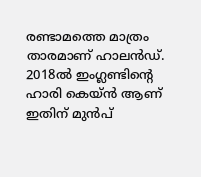രണ്ടാമത്തെ മാത്രം താരമാണ് ഹാലന്‍ഡ്. 2018ല്‍ ഇംഗ്ലണ്ടിന്റെ ഹാരി കെയ്ന്‍ ആണ് ഇതിന് മുന്‍പ്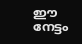ഈ നേട്ടം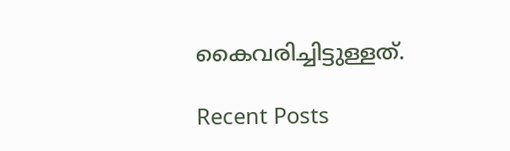കൈവരിച്ചിട്ടുള്ളത്.

Recent Posts